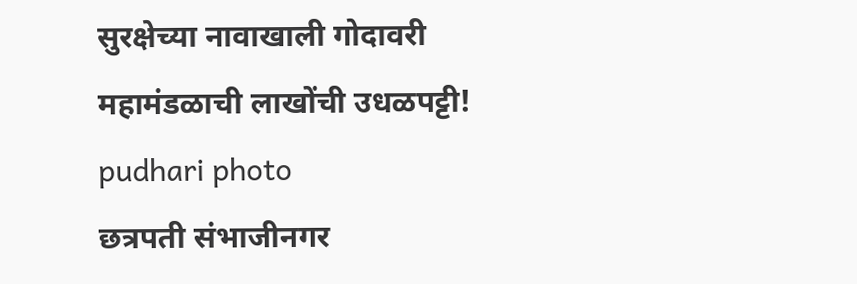सुरक्षेच्या नावाखाली गोदावरी महामंडळाची लाखोंची उधळपट्टी! pudhari photo
छत्रपती संभाजीनगर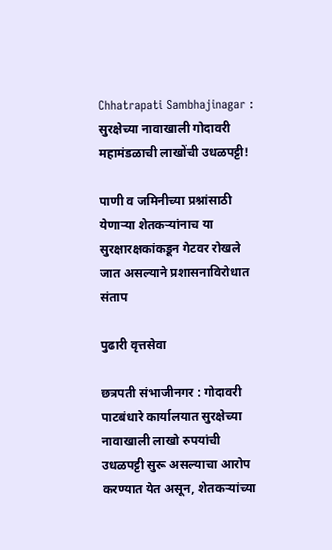Chhatrapati Sambhajinagar : सुरक्षेच्या नावाखाली गोदावरी महामंडळाची लाखोंची उधळपट्टी!

पाणी व जमिनीच्या प्रश्नांसाठी येणाऱ्या शेतकऱ्यांनाच या सुरक्षारक्षकांकडून गेटवर रोखले जात असल्याने प्रशासनाविरोधात संताप

पुढारी वृत्तसेवा

छत्रपती संभाजीनगर : गोदावरी पाटबंधारे कार्यालयात सुरक्षेच्या नावाखाली लाखो रुपयांची उधळपट्टी सुरू असल्याचा आरोप करण्यात येत असून, शेतकऱ्यांच्या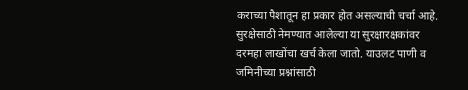कराच्या पैशातून हा प्रकार होत असल्याची चर्चा आहे. सुरक्षेसाठी नेमण्यात आलेल्या या सुरक्षारक्षकांवर दरमहा लाखोंचा खर्च केला जातो. याउलट पाणी व जमिनीच्या प्रश्नांसाठी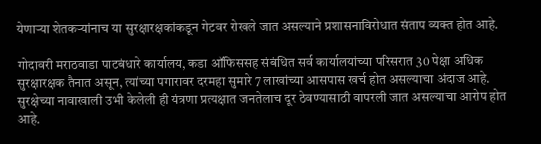येणाऱ्या शेतकऱ्यांनाच या सुरक्षारक्षकांकडून गेटवर रोखले जात असल्याने प्रशासनाविरोधात संताप व्यक्त होत आहे.

गोदावरी मराठवाडा पाटबंधारे कार्यालय, कडा ऑफिससह संबंधित सर्व कार्यालयांच्या परिसरात 30 पेक्षा अधिक सुरक्षारक्षक तैनात असून, त्यांच्या पगारावर दरमहा सुमारे 7 लाखांच्या आसपास खर्च होत असल्याचा अंदाज आहे. सुरक्षेच्या नावाखाली उभी केलेली ही यंत्रणा प्रत्यक्षात जनतेलाच दूर ठेवण्यासाठी वापरली जात असल्याचा आरोप होत आहे.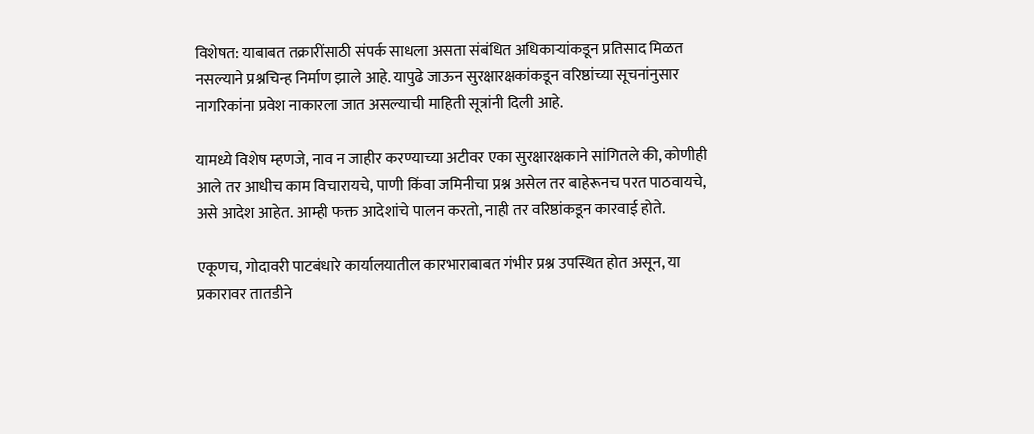विशेषत: याबाबत तक्रारींसाठी संपर्क साधला असता संबंधित अधिकाऱ्यांकडून प्रतिसाद मिळत नसल्याने प्रश्नचिन्ह निर्माण झाले आहे. यापुढे जाऊन सुरक्षारक्षकांकडून वरिष्ठांच्या सूचनांनुसार नागरिकांना प्रवेश नाकारला जात असल्याची माहिती सूत्रांनी दिली आहे.

यामध्ये विशेष म्हणजे, नाव न जाहीर करण्याच्या अटीवर एका सुरक्षारक्षकाने सांगितले की, कोणीही आले तर आधीच काम विचारायचे, पाणी किंवा जमिनीचा प्रश्न असेल तर बाहेरूनच परत पाठवायचे, असे आदेश आहेत. आम्ही फक्त आदेशांचे पालन करतो, नाही तर वरिष्ठांकडून कारवाई होते.

एकूणच, गोदावरी पाटबंधारे कार्यालयातील कारभाराबाबत गंभीर प्रश्न उपस्थित होत असून, या प्रकारावर तातडीने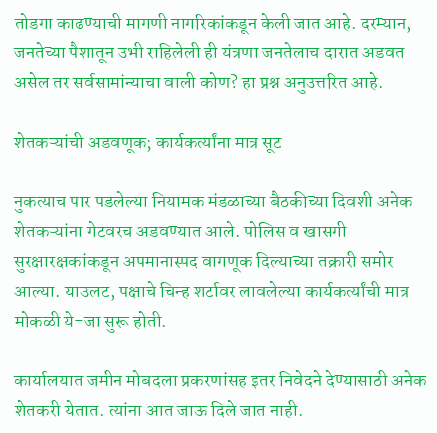तोडगा काढण्याची मागणी नागरिकांकडून केली जात आहे. दरम्यान, जनतेच्या पैशातून उभी राहिलेली ही यंत्रणा जनतेलाच दारात अडवत असेल तर सर्वसामांन्याचा वाली कोण? हा प्रश्न अनुउत्तरित आहे.

शेतकऱ्यांची अडवणूक; कार्यकर्त्यांना मात्र सूट

नुकत्याच पार पडलेल्या नियामक मंडळाच्या बैठकीच्या दिवशी अनेक शेतकऱ्यांना गेटवरच अडवण्यात आले. पोलिस व खासगी सुरक्षारक्षकांकडून अपमानास्पद वागणूक दिल्याच्या तक्रारी समोर आल्या. याउलट, पक्षाचे चिन्ह शर्टावर लावलेल्या कार्यकर्त्यांची मात्र मोकळी ये-जा सुरू होती.

कार्यालयात जमीन मोबदला प्रकरणांसह इतर निवेदने देण्यासाठी अनेक शेतकरी येतात. त्यांना आत जाऊ दिले जात नाही.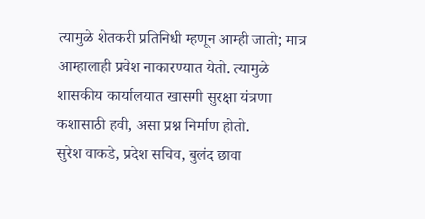त्यामुळे शेतकरी प्रतिनिधी म्हणून आम्ही जातो; मात्र आम्हालाही प्रवेश नाकारण्यात येतो. त्यामुळे शासकीय कार्यालयात खासगी सुरक्षा यंत्रणा कशासाठी हवी, असा प्रश्न निर्माण होतो.
सुरेश वाकडे, प्रदेश सचिव, बुलंद छावा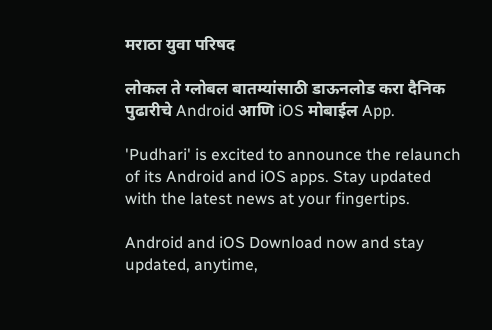मराठा युवा परिषद

लोकल ते ग्लोबल बातम्यांसाठी डाऊनलोड करा दैनिक पुढारीचे Android आणि iOS मोबाईल App.

'Pudhari' is excited to announce the relaunch of its Android and iOS apps. Stay updated with the latest news at your fingertips.

Android and iOS Download now and stay updated, anytime,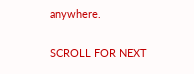anywhere.

SCROLL FOR NEXT